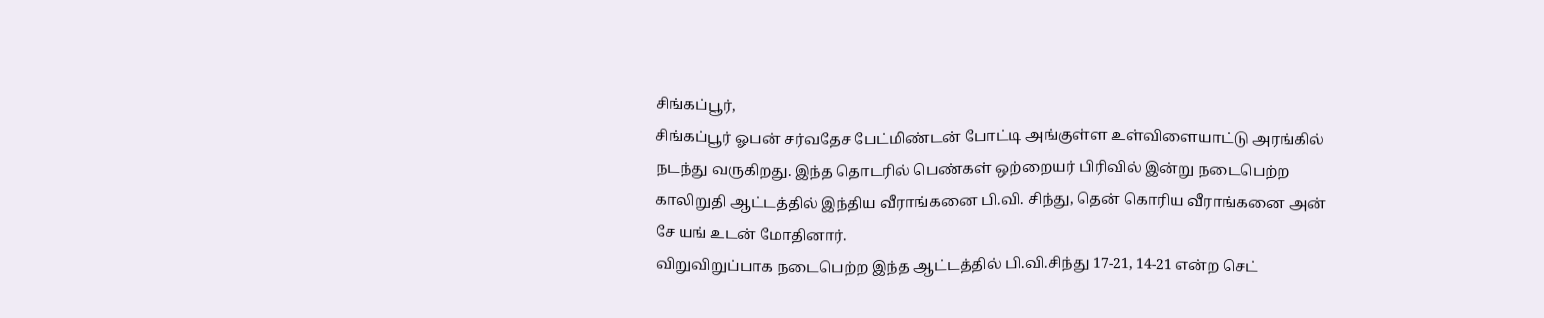சிங்கப்பூர்,
சிங்கப்பூர் ஓபன் சர்வதேச பேட்மிண்டன் போட்டி அங்குள்ள உள்விளையாட்டு அரங்கில் நடந்து வருகிறது. இந்த தொடரில் பெண்கள் ஒற்றையர் பிரிவில் இன்று நடைபெற்ற காலிறுதி ஆட்டத்தில் இந்திய வீராங்கனை பி.வி. சிந்து, தென் கொரிய வீராங்கனை அன் சே யங் உடன் மோதினார்.
விறுவிறுப்பாக நடைபெற்ற இந்த ஆட்டத்தில் பி.வி.சிந்து 17-21, 14-21 என்ற செட்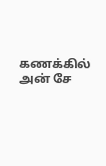கணக்கில் அன் சே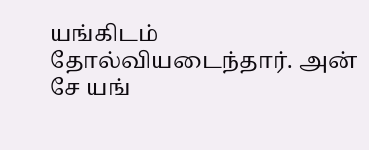யங்கிடம் தோல்வியடைந்தார். அன் சே யங்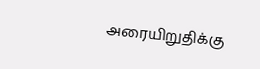அரையிறுதிக்கு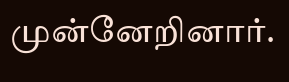முன்னேறினார்.